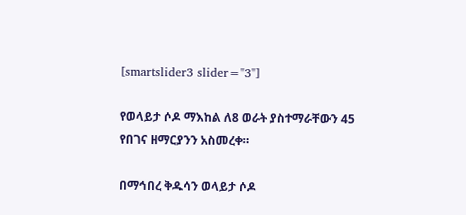[smartslider3 slider="3"]

የወላይታ ሶዶ ማእከል ለ8 ወራት ያስተማራቸውን 45 የበገና ዘማርያንን አስመረቀ።

በማኅበረ ቅዱሳን ወላይታ ሶዶ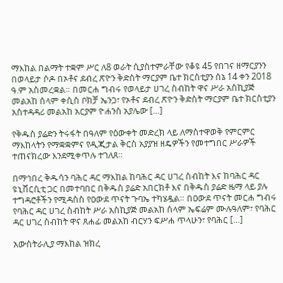ማእከል በልማት ተቋም ሥር ለ8 ወራት ሲያስተምራቸው የቆዩ 45 የበገና ዘማርያንን በወላይታ ሶዶ በኦቶና ደብረ ጽዮን ቅድስት ማርያም ቤተ ክርስቲያን ሰኔ 14 ቀን 2018 ዓ.ም አስመረቋል። በመርሐ ግብሩ የወላይታ ሀገረ ስብከት ዋና ሥራ አስኪያጅ መልአከ ሰላም ቀሲስ ቦክቻ ኤንጋ፣ የኦቶና ደብረ ጽዮን ቅድስት ማርያም ቤተ ክርስቲያን አስተዳዳሪ መልአከ አርያም ዮሐንስ አያሌው […]

የቅዱስ ያሬድን ትሩፋት በዓለም የዕውቀት መድረክ ላይ ለማስተዋወቅ የምርምር ማእከላትን የማቋቋምና የዲጂታል ቅርስ አያያዝ ዘዴዎችን የመተግበር ሥራዎች ተጠናክረው እንደሚቀጥሉ ተገለጸ።

በማኅበረ ቅዱሳን ባሕር ዳር ማእከል ከባሕር ዳር ሀገረ ስብከት እና ከባሕር ዳር ዩኒቨርሲቲ ጋር በመተባበር በቅዱስ ያሬድ አበርክቶ እና በቅዱስ ያሬድ ዜማ ላይ ያሉ ተግዳሮቶችን የሚዳስስ የዐውደ ጥናት ጉባኤ ተካሄዷል። በዐውደ ጥናት መርሐ ግብሩ የባሕር ዳር ሀገረ ስብከት ሥራ አስኪያጅ መልአከ ሰላም ኤፍሬም ሙሉዓለም፣ የባሕር ዳር ሀገረ ስብከት ዋና ጸሐፊ መልአከ ብርሃን ፍሥሐ ጥላሁን፣ የባሕር […]

አውስትራሊያ ማእከል ዝክረ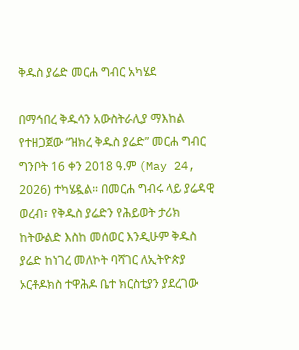ቅዱስ ያሬድ መርሐ ግብር አካሄደ

በማኅበረ ቅዱሳን አውስትራሊያ ማእከል የተዘጋጀው “ዝክረ ቅዱስ ያሬድ” መርሐ ግብር ግንቦት 16 ቀን 2018 ዓ.ም (May 24, 2026) ተካሄዷል። በመርሐ ግብሩ ላይ ያሬዳዊ ወረብ፣ የቅዱስ ያሬድን የሕይወት ታሪክ ከትውልድ እስከ መሰወር እንዲሁም ቅዱስ ያሬድ ከነገረ መለኮት ባሻገር ለኢትዮጵያ ኦርቶዶክስ ተዋሕዶ ቤተ ክርስቲያን ያደረገው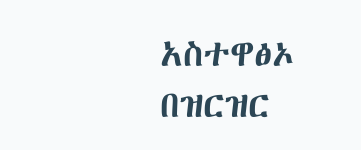አስተዋፅኦ በዝርዝር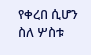የቀረበ ሲሆን ስለ ሦስቱ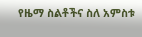የዜማ ስልቶችና ስለ አምስቱ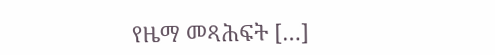የዜማ መጻሕፍት […]